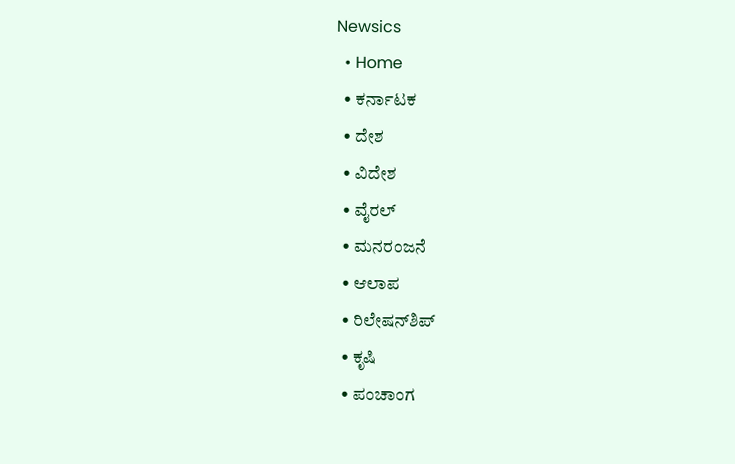Newsics
  • Home
  • ಕರ್ನಾಟಕ
  • ದೇಶ
  • ವಿದೇಶ
  • ವೈರಲ್
  • ಮನರಂಜನೆ
  • ಆಲಾಪ
  • ರಿಲೇಷನ್‌ಶಿಪ್
  • ಕೃಷಿ
  • ಪಂಚಾಂಗ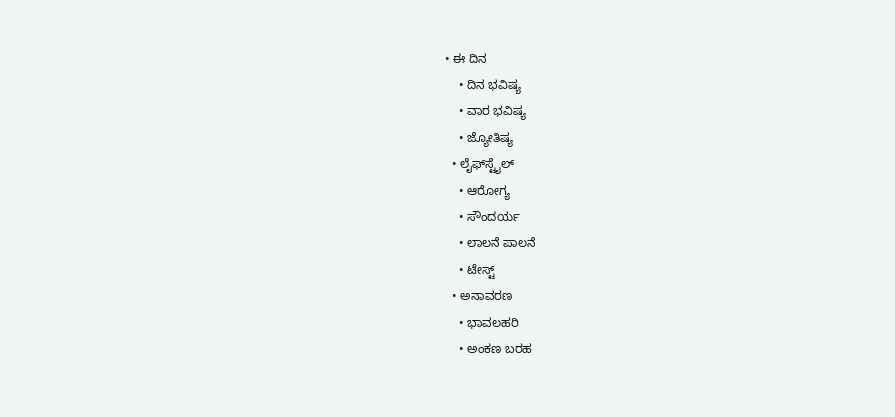• ಈ ದಿನ
    • ದಿನ ಭವಿಷ್ಯ
    • ವಾರ ಭವಿಷ್ಯ
    • ಜ್ಯೋತಿಷ್ಯ
  • ಲೈಫ್‌ಸ್ಟೈಲ್
    • ಆರೋಗ್ಯ
    • ಸೌಂದರ್ಯ
    • ಲಾಲನೆ ಪಾಲನೆ
    • ಟೇಸ್ಟ್
  • ಅನಾವರಣ
    • ಭಾವಲಹರಿ
    • ಅಂಕಣ ಬರಹ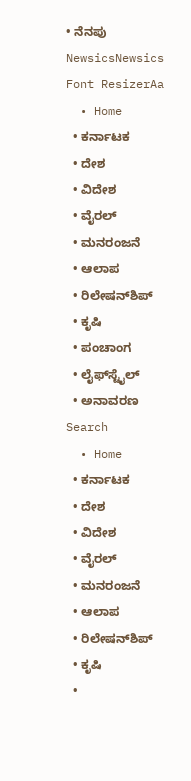• ನೆನಪು
NewsicsNewsics
Font ResizerAa
  • Home
  • ಕರ್ನಾಟಕ
  • ದೇಶ
  • ವಿದೇಶ
  • ವೈರಲ್
  • ಮನರಂಜನೆ
  • ಆಲಾಪ
  • ರಿಲೇಷನ್‌ಶಿಪ್
  • ಕೃಷಿ
  • ಪಂಚಾಂಗ
  • ಲೈಫ್‌ಸ್ಟೈಲ್
  • ಅನಾವರಣ
Search
  • Home
  • ಕರ್ನಾಟಕ
  • ದೇಶ
  • ವಿದೇಶ
  • ವೈರಲ್
  • ಮನರಂಜನೆ
  • ಆಲಾಪ
  • ರಿಲೇಷನ್‌ಶಿಪ್
  • ಕೃಷಿ
  •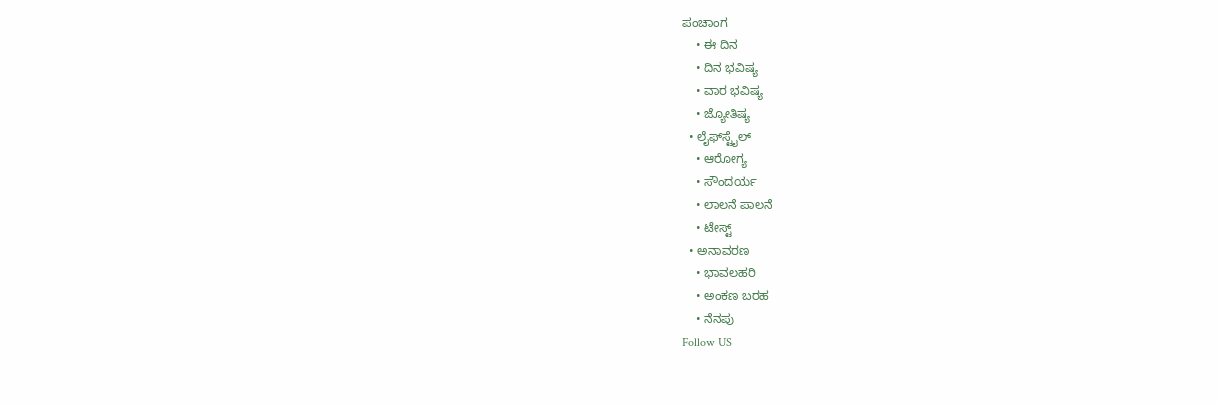ಪಂಚಾಂಗ
    • ಈ ದಿನ
    • ದಿನ ಭವಿಷ್ಯ
    • ವಾರ ಭವಿಷ್ಯ
    • ಜ್ಯೋತಿಷ್ಯ
  • ಲೈಫ್‌ಸ್ಟೈಲ್
    • ಆರೋಗ್ಯ
    • ಸೌಂದರ್ಯ
    • ಲಾಲನೆ ಪಾಲನೆ
    • ಟೇಸ್ಟ್
  • ಅನಾವರಣ
    • ಭಾವಲಹರಿ
    • ಅಂಕಣ ಬರಹ
    • ನೆನಪು
Follow US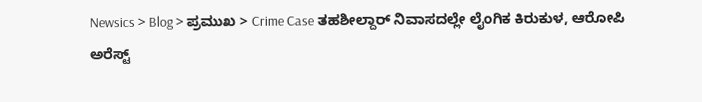Newsics > Blog > ಪ್ರಮುಖ > Crime Case ತಹಶೀಲ್ದಾರ್ ನಿವಾಸದಲ್ಲೇ ಲೈಂಗಿಕ ಕಿರುಕುಳ, ಆರೋಪಿ ಅರೆಸ್ಟ್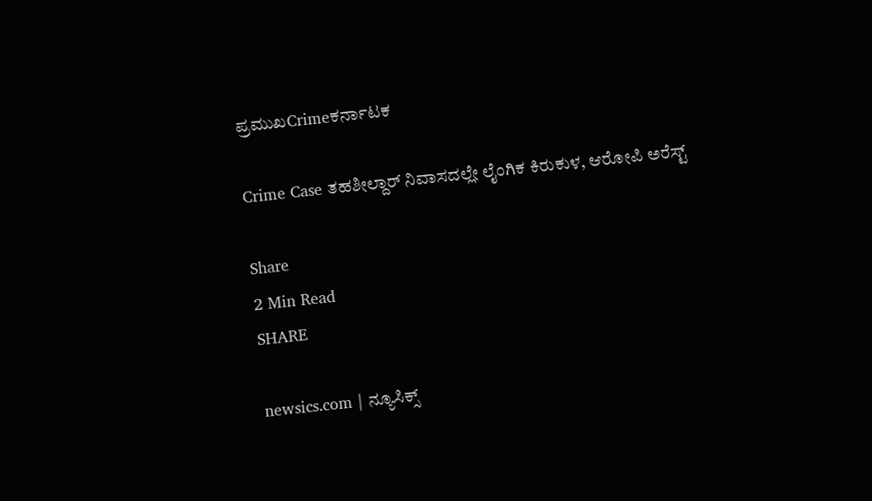ಪ್ರಮುಖCrimeಕರ್ನಾಟಕ

Crime Case ತಹಶೀಲ್ದಾರ್ ನಿವಾಸದಲ್ಲೇ ಲೈಂಗಿಕ ಕಿರುಕುಳ, ಆರೋಪಿ ಅರೆಸ್ಟ್

Share
2 Min Read
SHARE

newsics.com | ನ್ಯೂಸಿಕ್ಸ್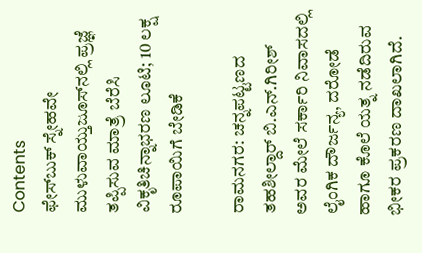Contents
ಫೇಸ್‌ಬುಕ್ ಸ್ನೇಹವೇ ಮುಳುವಾಯ್ತುಜೂಸ್‌ನಲ್ಲಿ ಪ್ರಜ್ಞೆ ತಪ್ಪಿಸುವ ಮಾತ್ರೆ ಬೆರೆಸಿ ವಿಕೃತಿಚಿನ್ನಾಭರಣ ಲೂಟಿ; 10 ಲಕ್ಷ ರೂಪಾಯಿಗೆ ಬೇಡಿಕೆ

ರಾಮನಗರ: ಚನ್ನಪಟ್ಟಣದ ತಹಶೀಲ್ದಾರ್ ಬಿ.ಎನ್.ಗಿರೀಶ್ ಅವರ ಮೇಲೆ ಸರ್ಕಾರಿ ನಿವಾಸದಲ್ಲಿ ಲೈಂಗಿಕ ದೌರ್ಜನ್ಯ, ದರೋಡೆ ಹಾಗೂ ಕೊಲೆ ಯತ್ನ ನಡೆದಿರುವ ಭೀಕರ ಪ್ರಕರಣ ದಾಖಲಾಗಿದೆ.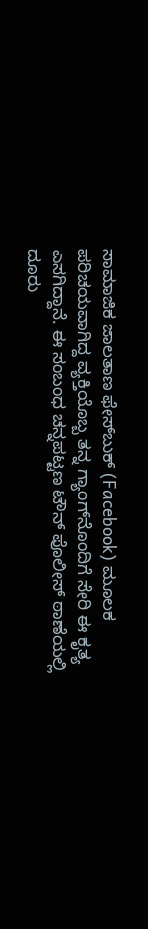ಸಾಮಾಜಿಕ ಜಾಲತಾಣ ಫೇಸ್‌ಬುಕ್ (Facebook) ಮೂಲಕ ಪರಿಚಯವಾಗಿದ್ದ ವ್ಯಕ್ತಿಯೊಬ್ಬ ತನ್ನ ಗ್ಯಾಂಗ್‌ನೊಂದಿಗೆ ಸೇರಿ ಈ ಕೃತ್ಯ ಎಸಗಿದ್ದಾನೆ. ಈ ಸಂಬಂಧ ಚನ್ನಪಟ್ಟಣ ಟೌನ್ ಪೊಲೀಸ್ ಠಾಣೆಯಲ್ಲಿ ದೂರು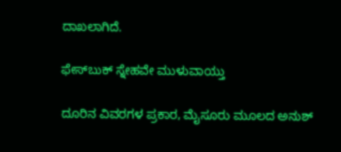ದಾಖಲಾಗಿದೆ.

ಫೇಸ್‌ಬುಕ್ ಸ್ನೇಹವೇ ಮುಳುವಾಯ್ತು

ದೂರಿನ ವಿವರಗಳ ಪ್ರಕಾರ, ಮೈಸೂರು ಮೂಲದ ಅನುಶ್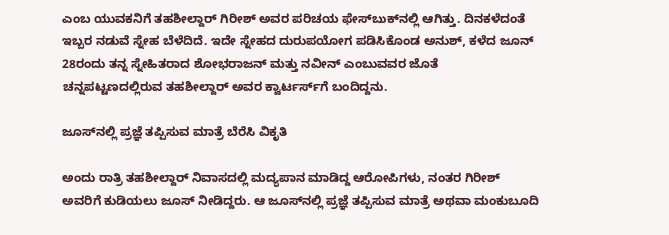ಎಂಬ ಯುವಕನಿಗೆ ತಹಶೀಲ್ದಾರ್ ಗಿರೀಶ್ ಅವರ ಪರಿಚಯ ಫೇಸ್‌ಬುಕ್‌ನಲ್ಲಿ ಆಗಿತ್ತು. ದಿನಕಳೆದಂತೆ ಇಬ್ಬರ ನಡುವೆ ಸ್ನೇಹ ಬೆಳೆದಿದೆ. ಇದೇ ಸ್ನೇಹದ ದುರುಪಯೋಗ ಪಡಿಸಿಕೊಂಡ ಅನುಶ್, ಕಳೆದ ಜೂನ್ 28ರಂದು ತನ್ನ ಸ್ನೇಹಿತರಾದ ಶೋಭರಾಜನ್ ಮತ್ತು ನವೀನ್ ಎಂಬುವವರ ಜೊತೆ ಚನ್ನಪಟ್ಟಣದಲ್ಲಿರುವ ತಹಶೀಲ್ದಾರ್ ಅವರ ಕ್ವಾರ್ಟರ್ಸ್‌ಗೆ ಬಂದಿದ್ದನು.

ಜೂಸ್‌ನಲ್ಲಿ ಪ್ರಜ್ಞೆ ತಪ್ಪಿಸುವ ಮಾತ್ರೆ ಬೆರೆಸಿ ವಿಕೃತಿ

ಅಂದು ರಾತ್ರಿ ತಹಶೀಲ್ದಾರ್ ನಿವಾಸದಲ್ಲಿ ಮದ್ಯಪಾನ ಮಾಡಿದ್ದ ಆರೋಪಿಗಳು, ನಂತರ ಗಿರೀಶ್ ಅವರಿಗೆ ಕುಡಿಯಲು ಜೂಸ್ ನೀಡಿದ್ದರು. ಆ ಜೂಸ್‌ನಲ್ಲಿ ಪ್ರಜ್ಞೆ ತಪ್ಪಿಸುವ ಮಾತ್ರೆ ಅಥವಾ ಮಂಕುಬೂದಿ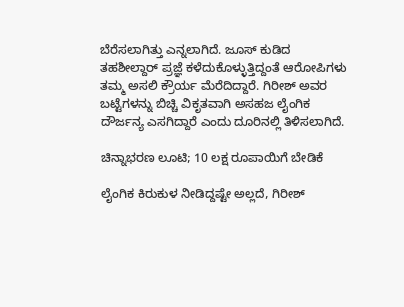ಬೆರೆಸಲಾಗಿತ್ತು ಎನ್ನಲಾಗಿದೆ. ಜೂಸ್ ಕುಡಿದ ತಹಶೀಲ್ದಾರ್ ಪ್ರಜ್ಞೆ ಕಳೆದುಕೊಳ್ಳುತ್ತಿದ್ದಂತೆ ಆರೋಪಿಗಳು ತಮ್ಮ ಅಸಲಿ ಕ್ರೌರ್ಯ ಮೆರೆದಿದ್ದಾರೆ. ಗಿರೀಶ್ ಅವರ ಬಟ್ಟೆಗಳನ್ನು ಬಿಚ್ಚಿ ವಿಕೃತವಾಗಿ ಅಸಹಜ ಲೈಂಗಿಕ ದೌರ್ಜನ್ಯ ಎಸಗಿದ್ದಾರೆ ಎಂದು ದೂರಿನಲ್ಲಿ ತಿಳಿಸಲಾಗಿದೆ.

ಚಿನ್ನಾಭರಣ ಲೂಟಿ; 10 ಲಕ್ಷ ರೂಪಾಯಿಗೆ ಬೇಡಿಕೆ

ಲೈಂಗಿಕ ಕಿರುಕುಳ ನೀಡಿದ್ದಷ್ಟೇ ಅಲ್ಲದೆ, ಗಿರೀಶ್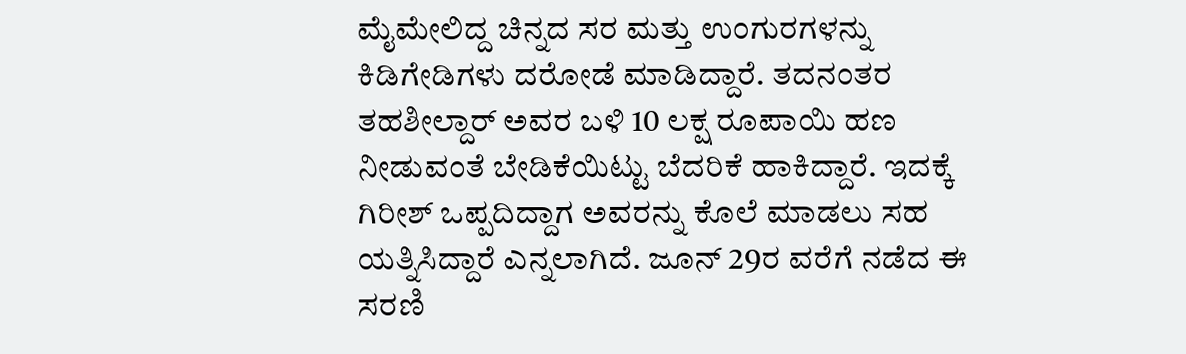ಮೈಮೇಲಿದ್ದ ಚಿನ್ನದ ಸರ ಮತ್ತು ಉಂಗುರಗಳನ್ನು ಕಿಡಿಗೇಡಿಗಳು ದರೋಡೆ ಮಾಡಿದ್ದಾರೆ. ತದನಂತರ ತಹಶೀಲ್ದಾರ್ ಅವರ ಬಳಿ 10 ಲಕ್ಷ ರೂಪಾಯಿ ಹಣ ನೀಡುವಂತೆ ಬೇಡಿಕೆಯಿಟ್ಟು ಬೆದರಿಕೆ ಹಾಕಿದ್ದಾರೆ. ಇದಕ್ಕೆ ಗಿರೀಶ್ ಒಪ್ಪದಿದ್ದಾಗ ಅವರನ್ನು ಕೊಲೆ ಮಾಡಲು ಸಹ ಯತ್ನಿಸಿದ್ದಾರೆ ಎನ್ನಲಾಗಿದೆ. ಜೂನ್ 29ರ ವರೆಗೆ ನಡೆದ ಈ ಸರಣಿ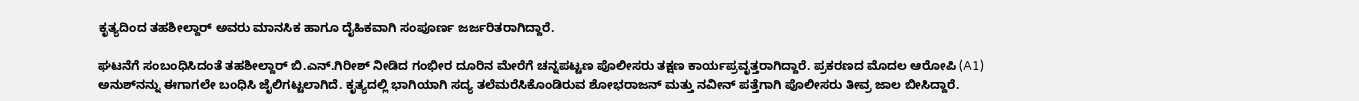ಕೃತ್ಯದಿಂದ ತಹಶೀಲ್ದಾರ್ ಅವರು ಮಾನಸಿಕ ಹಾಗೂ ದೈಹಿಕವಾಗಿ ಸಂಪೂರ್ಣ ಜರ್ಜರಿತರಾಗಿದ್ದಾರೆ.

ಘಟನೆಗೆ ಸಂಬಂಧಿಸಿದಂತೆ ತಹಶೀಲ್ದಾರ್ ಬಿ.ಎನ್.ಗಿರೀಶ್ ನೀಡಿದ ಗಂಭೀರ ದೂರಿನ ಮೇರೆಗೆ ಚನ್ನಪಟ್ಟಣ ಪೊಲೀಸರು ತಕ್ಷಣ ಕಾರ್ಯಪ್ರವೃತ್ತರಾಗಿದ್ದಾರೆ. ಪ್ರಕರಣದ ಮೊದಲ ಆರೋಪಿ (A1) ಅನುಶ್‌ನನ್ನು ಈಗಾಗಲೇ ಬಂಧಿಸಿ ಜೈಲಿಗಟ್ಟಲಾಗಿದೆ. ಕೃತ್ಯದಲ್ಲಿ ಭಾಗಿಯಾಗಿ ಸದ್ಯ ತಲೆಮರೆಸಿಕೊಂಡಿರುವ ಶೋಭರಾಜನ್ ಮತ್ತು ನವೀನ್ ಪತ್ತೆಗಾಗಿ ಪೊಲೀಸರು ತೀವ್ರ ಜಾಲ ಬೀಸಿದ್ದಾರೆ.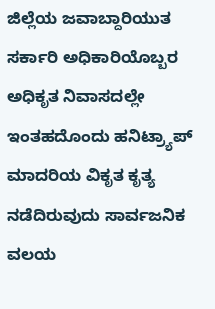ಜಿಲ್ಲೆಯ ಜವಾಬ್ದಾರಿಯುತ ಸರ್ಕಾರಿ ಅಧಿಕಾರಿಯೊಬ್ಬರ ಅಧಿಕೃತ ನಿವಾಸದಲ್ಲೇ ಇಂತಹದೊಂದು ಹನಿಟ್ರ್ಯಾಪ್ ಮಾದರಿಯ ವಿಕೃತ ಕೃತ್ಯ ನಡೆದಿರುವುದು ಸಾರ್ವಜನಿಕ ವಲಯ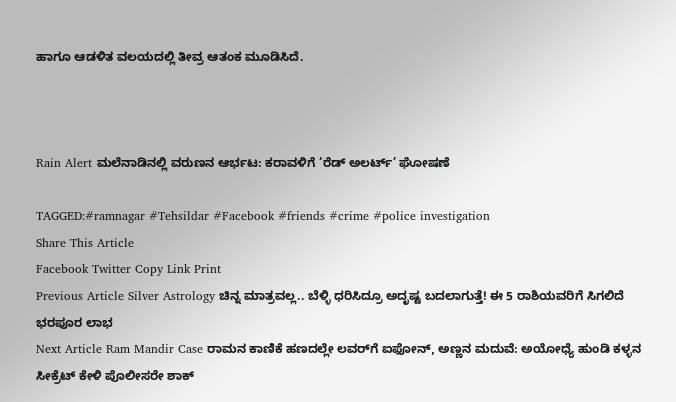ಹಾಗೂ ಆಡಳಿತ ವಲಯದಲ್ಲಿ ತೀವ್ರ ಆತಂಕ ಮೂಡಿಸಿದೆ.



Rain Alert ಮಲೆನಾಡಿನಲ್ಲಿ ವರುಣನ ಆರ್ಭಟ: ಕರಾವಳಿಗೆ ‘ರೆಡ್ ಅಲರ್ಟ್’ ಘೋಷಣೆ

TAGGED:#ramnagar #Tehsildar #Facebook #friends #crime #police investigation
Share This Article
Facebook Twitter Copy Link Print
Previous Article Silver Astrology ಚಿನ್ನ ಮಾತ್ರವಲ್ಲ.. ಬೆಳ್ಳಿ ಧರಿಸಿದ್ರೂ ಅದೃಷ್ಟ ಬದಲಾಗುತ್ತೆ! ಈ 5 ರಾಶಿಯವರಿಗೆ ಸಿಗಲಿದೆ ಭರಪೂರ ಲಾಭ
Next Article Ram Mandir Case ರಾಮನ ಕಾಣಿಕೆ ಹಣದಲ್ಲೇ ಲವರ್‌ಗೆ ಐಫೋನ್, ಅಣ್ಣನ ಮದುವೆ: ಅಯೋಧ್ಯೆ ಹುಂಡಿ ಕಳ್ಳನ ಸೀಕ್ರೆಟ್ ಕೇಳಿ ಪೊಲೀಸರೇ ಶಾಕ್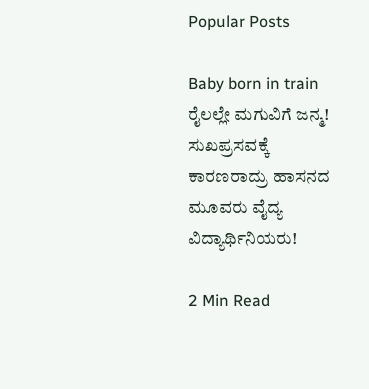Popular Posts

Baby born in train ರೈಲಲ್ಲೇ ಮಗುವಿಗೆ ಜನ್ಮ! ಸುಖಪ್ರಸವಕ್ಕೆ ಕಾರಣರಾದ್ರು ಹಾಸನದ ಮೂವರು ವೈದ್ಯ ವಿದ್ಯಾರ್ಥಿನಿಯರು!

2 Min Read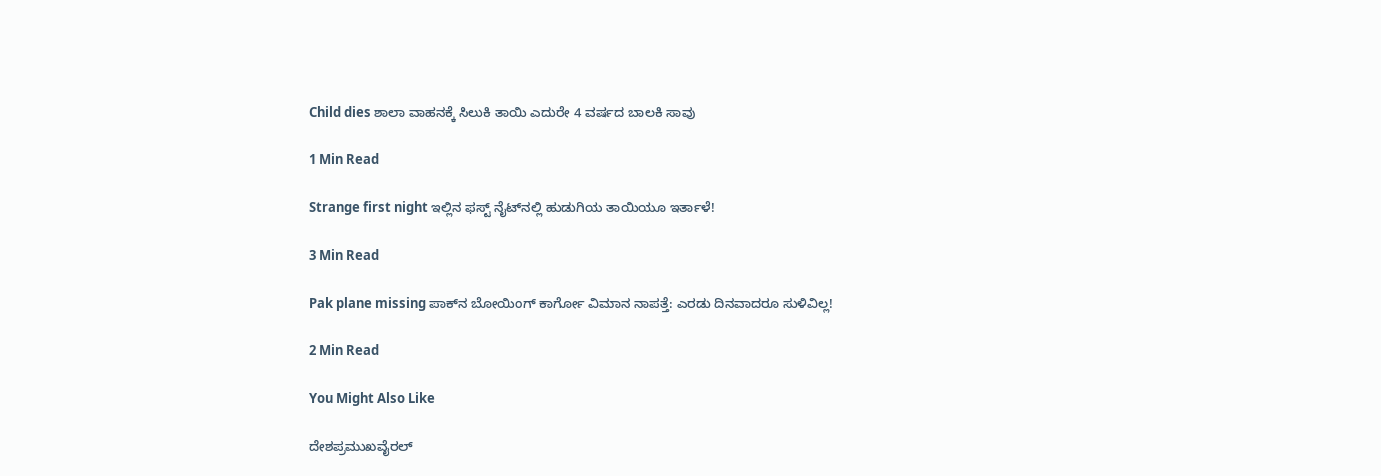Child dies ಶಾಲಾ ವಾಹನಕ್ಕೆ ಸಿಲುಕಿ ತಾಯಿ ಎದುರೇ 4 ವರ್ಷದ ಬಾಲಕಿ ಸಾವು

1 Min Read

Strange first night ಇಲ್ಲಿನ ಫಸ್ಟ್ ನೈಟ್‌ನಲ್ಲಿ ಹುಡುಗಿಯ ತಾಯಿಯೂ ಇರ್ತಾಳೆ!

3 Min Read

Pak plane missing ಪಾಕ್‌ನ ಬೋಯಿಂಗ್ ಕಾರ್ಗೋ‌ ವಿಮಾನ ನಾಪತ್ತೆ: ಎರಡು ದಿನವಾದರೂ ಸುಳಿವಿಲ್ಲ!

2 Min Read

You Might Also Like

ದೇಶಪ್ರಮುಖವೈರಲ್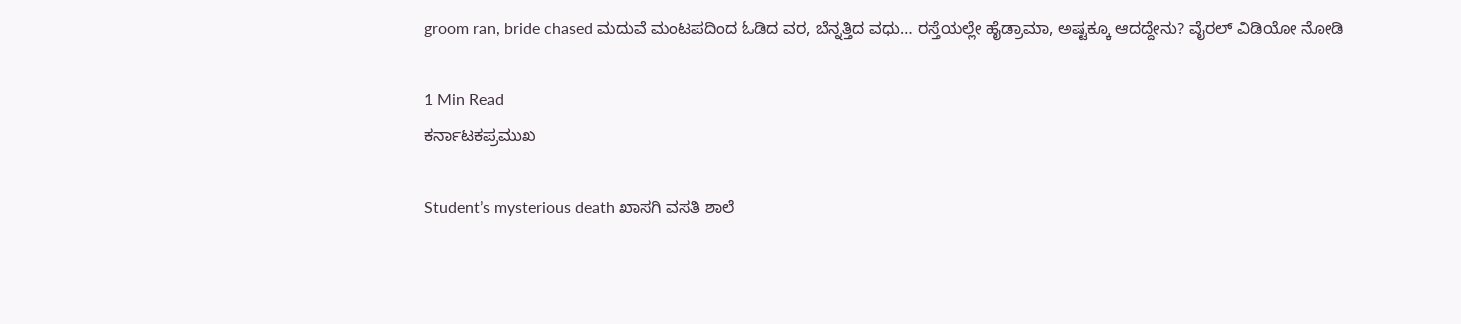groom ran, bride chased ಮದುವೆ ಮಂಟಪದಿಂದ ಓಡಿದ ವರ, ಬೆನ್ನತ್ತಿದ ವಧು… ರಸ್ತೆಯಲ್ಲೇ ಹೈಡ್ರಾಮಾ, ಅಷ್ಟಕ್ಕೂ ಆದದ್ದೇನು? ವೈರಲ್ ವಿಡಿಯೋ ನೋಡಿ

1 Min Read
ಕರ್ನಾಟಕಪ್ರಮುಖ

Student’s mysterious death ಖಾಸಗಿ ವಸತಿ ಶಾಲೆ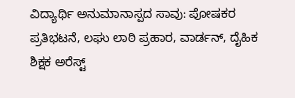ವಿದ್ಯಾರ್ಥಿ ಅನುಮಾನಾಸ್ಪದ ಸಾವು: ಪೋಷಕರ ಪ್ರತಿಭಟನೆ, ಲಘು ಲಾಠಿ ಪ್ರಹಾರ, ವಾರ್ಡನ್, ದೈಹಿಕ ಶಿಕ್ಷಕ ಅರೆಸ್ಟ್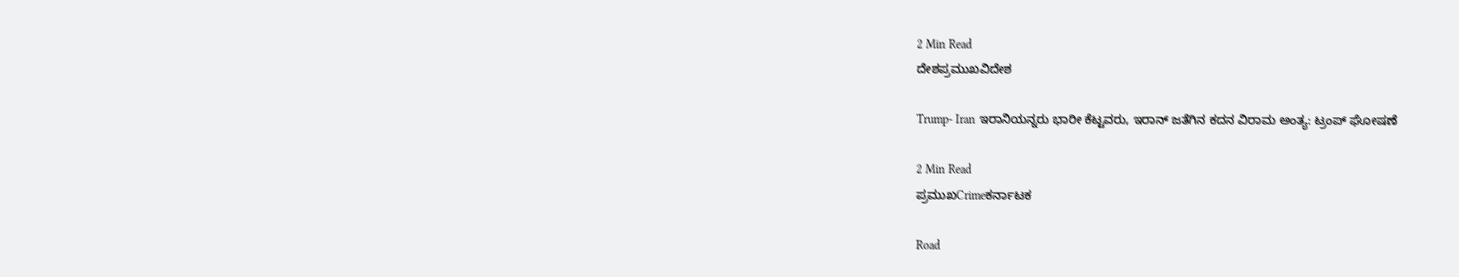2 Min Read
ದೇಶಪ್ರಮುಖವಿದೇಶ

Trump- Iran ಇರಾನಿಯನ್ನರು‌ ಭಾರೀ‌ ಕೆಟ್ಟವರು, ಇರಾನ್ ಜತೆಗಿನ‌ ಕದನ‌ ವಿರಾಮ‌ ಅಂತ್ಯ: ಟ್ರಂಪ್ ಘೋಷಣೆ

2 Min Read
ಪ್ರಮುಖCrimeಕರ್ನಾಟಕ

Road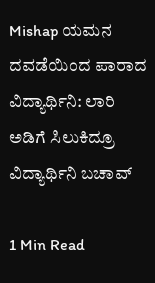Mishap ಯಮನ ದವಡೆಯಿಂದ ಪಾರಾದ ವಿದ್ಯಾರ್ಥಿನಿ: ಲಾರಿ ಅಡಿಗೆ ಸಿಲುಕಿದ್ರೂ ವಿದ್ಯಾರ್ಥಿನಿ ಬಚಾವ್

1 Min Read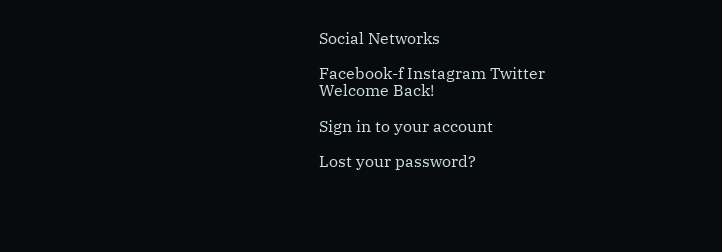Social Networks

Facebook-f Instagram Twitter
Welcome Back!

Sign in to your account

Lost your password?